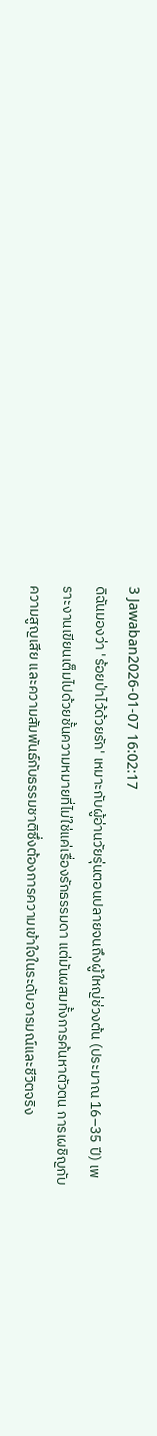3 Jawaban2026-01-07 16:02:17
ดิฉันมองว่า 'ร้อยป่าไว้ด้วยรัก' เหมาะกับผู้อ่านวัยรุ่นตอนปลายจนถึงผู้ใหญ่ช่วงต้น (ประมาณ 16–35 ปี) เพราะงานเขียนเต็มไปด้วยชั้นความหมายที่ไม่ใช่แค่เรื่องรักธรรมดา แต่มันผสมทั้งการค้นหาตัวตน การเผชิญกับความสูญเสีย และความสัมพันธ์กับธรรมชาติซึ่งต้องการความเข้าใจในระดับอารมณ์และชีวิตจริง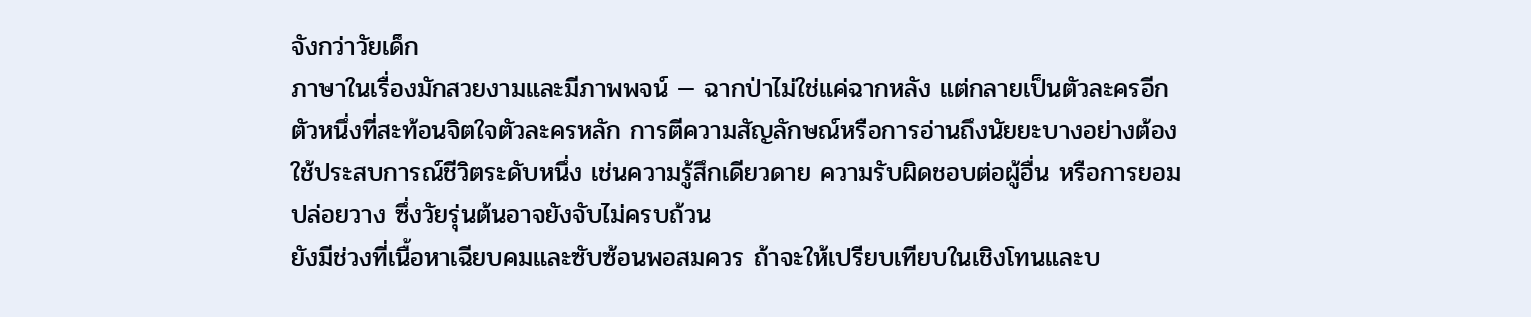จังกว่าวัยเด็ก
ภาษาในเรื่องมักสวยงามและมีภาพพจน์ — ฉากป่าไม่ใช่แค่ฉากหลัง แต่กลายเป็นตัวละครอีกตัวหนึ่งที่สะท้อนจิตใจตัวละครหลัก การตีความสัญลักษณ์หรือการอ่านถึงนัยยะบางอย่างต้องใช้ประสบการณ์ชีวิตระดับหนึ่ง เช่นความรู้สึกเดียวดาย ความรับผิดชอบต่อผู้อื่น หรือการยอมปล่อยวาง ซึ่งวัยรุ่นต้นอาจยังจับไม่ครบถ้วน
ยังมีช่วงที่เนื้อหาเฉียบคมและซับซ้อนพอสมควร ถ้าจะให้เปรียบเทียบในเชิงโทนและบ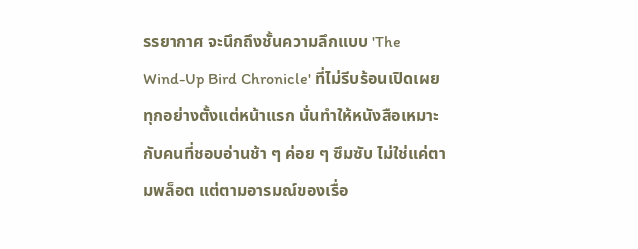รรยากาศ จะนึกถึงชั้นความลึกแบบ 'The Wind-Up Bird Chronicle' ที่ไม่รีบร้อนเปิดเผยทุกอย่างตั้งแต่หน้าแรก นั่นทำให้หนังสือเหมาะกับคนที่ชอบอ่านช้า ๆ ค่อย ๆ ซึมซับ ไม่ใช่แค่ตามพล็อต แต่ตามอารมณ์ของเรื่อ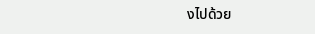งไปด้วย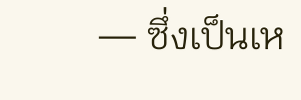— ซึ่งเป็นเห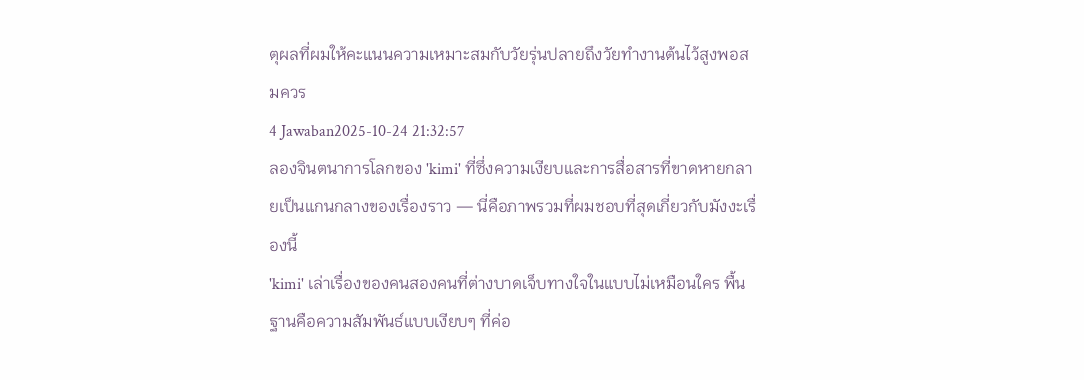ตุผลที่ผมให้คะแนนความเหมาะสมกับวัยรุ่นปลายถึงวัยทำงานต้นไว้สูงพอสมควร
4 Jawaban2025-10-24 21:32:57
ลองจินตนาการโลกของ 'kimi' ที่ซึ่งความเงียบและการสื่อสารที่ขาดหายกลายเป็นแกนกลางของเรื่องราว — นี่คือภาพรวมที่ผมชอบที่สุดเกี่ยวกับมังงะเรื่องนี้
'kimi' เล่าเรื่องของคนสองคนที่ต่างบาดเจ็บทางใจในแบบไม่เหมือนใคร พื้นฐานคือความสัมพันธ์แบบเงียบๆ ที่ค่อ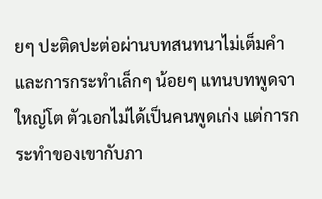ยๆ ปะติดปะต่อผ่านบทสนทนาไม่เต็มคำและการกระทำเล็กๆ น้อยๆ แทนบทพูดจาใหญ่โต ตัวเอกไม่ได้เป็นคนพูดเก่ง แต่การกระทำของเขากับภา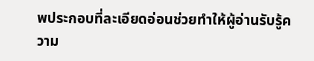พประกอบที่ละเอียดอ่อนช่วยทำให้ผู้อ่านรับรู้ความ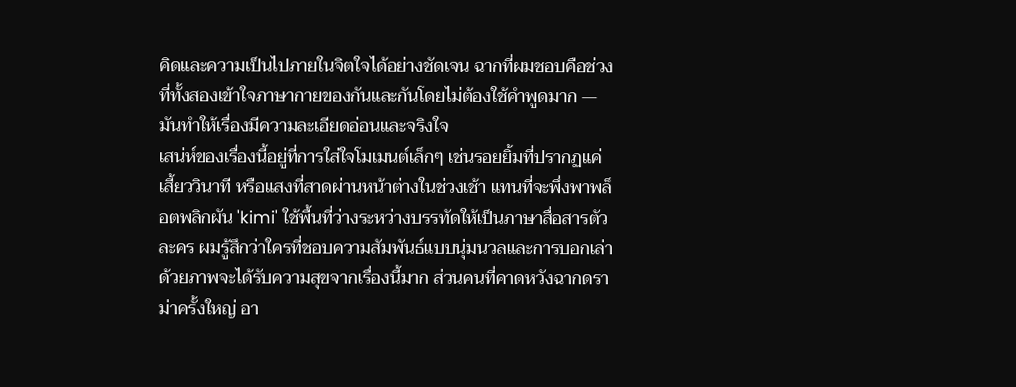คิดและความเป็นไปภายในจิตใจได้อย่างชัดเจน ฉากที่ผมชอบคือช่วงที่ทั้งสองเข้าใจภาษากายของกันและกันโดยไม่ต้องใช้คำพูดมาก — มันทำให้เรื่องมีความละเอียดอ่อนและจริงใจ
เสน่ห์ของเรื่องนี้อยู่ที่การใส่ใจโมเมนต์เล็กๆ เช่นรอยยิ้มที่ปรากฏแค่เสี้ยววินาที หรือแสงที่สาดผ่านหน้าต่างในช่วงเช้า แทนที่จะพึ่งพาพล็อตพลิกผัน 'kimi' ใช้พื้นที่ว่างระหว่างบรรทัดให้เป็นภาษาสื่อสารตัวละคร ผมรู้สึกว่าใครที่ชอบความสัมพันธ์แบบนุ่มนวลและการบอกเล่าด้วยภาพจะได้รับความสุขจากเรื่องนี้มาก ส่วนคนที่คาดหวังฉากดราม่าครั้งใหญ่ อา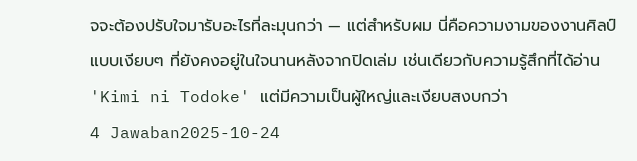จจะต้องปรับใจมารับอะไรที่ละมุนกว่า — แต่สำหรับผม นี่คือความงามของงานศิลป์แบบเงียบๆ ที่ยังคงอยู่ในใจนานหลังจากปิดเล่ม เช่นเดียวกับความรู้สึกที่ได้อ่าน 'Kimi ni Todoke' แต่มีความเป็นผู้ใหญ่และเงียบสงบกว่า
4 Jawaban2025-10-24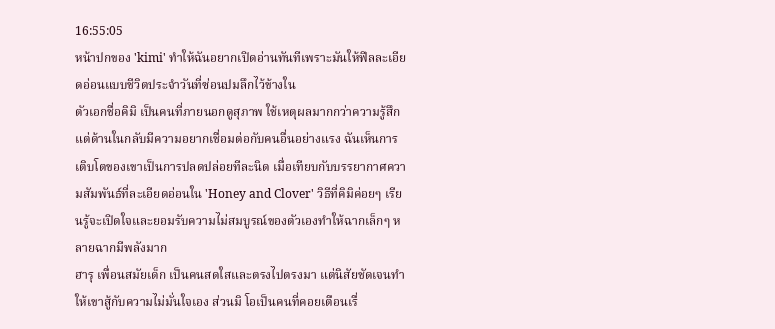16:55:05
หน้าปกของ 'kimi' ทำให้ฉันอยากเปิดอ่านทันทีเพราะมันให้ฟีลละเอียดอ่อนแบบชีวิตประจำวันที่ซ่อนปมลึกไว้ข้างใน
ตัวเอกชื่อคิมิ เป็นคนที่ภายนอกดูสุภาพ ใช้เหตุผลมากกว่าความรู้สึก แต่ด้านในกลับมีความอยากเชื่อมต่อกับคนอื่นอย่างแรง ฉันเห็นการเติบโตของเขาเป็นการปลดปล่อยทีละนิด เมื่อเทียบกับบรรยากาศความสัมพันธ์ที่ละเอียดอ่อนใน 'Honey and Clover' วิธีที่คิมิค่อยๆ เรียนรู้จะเปิดใจและยอมรับความไม่สมบูรณ์ของตัวเองทำให้ฉากเล็กๆ หลายฉากมีพลังมาก
ฮารุ เพื่อนสมัยเด็ก เป็นคนสดใสและตรงไปตรงมา แต่นิสัยชัดเจนทำให้เขาสู้กับความไม่มั่นใจเอง ส่วนมิ โอเป็นคนที่คอยเตือนเรื่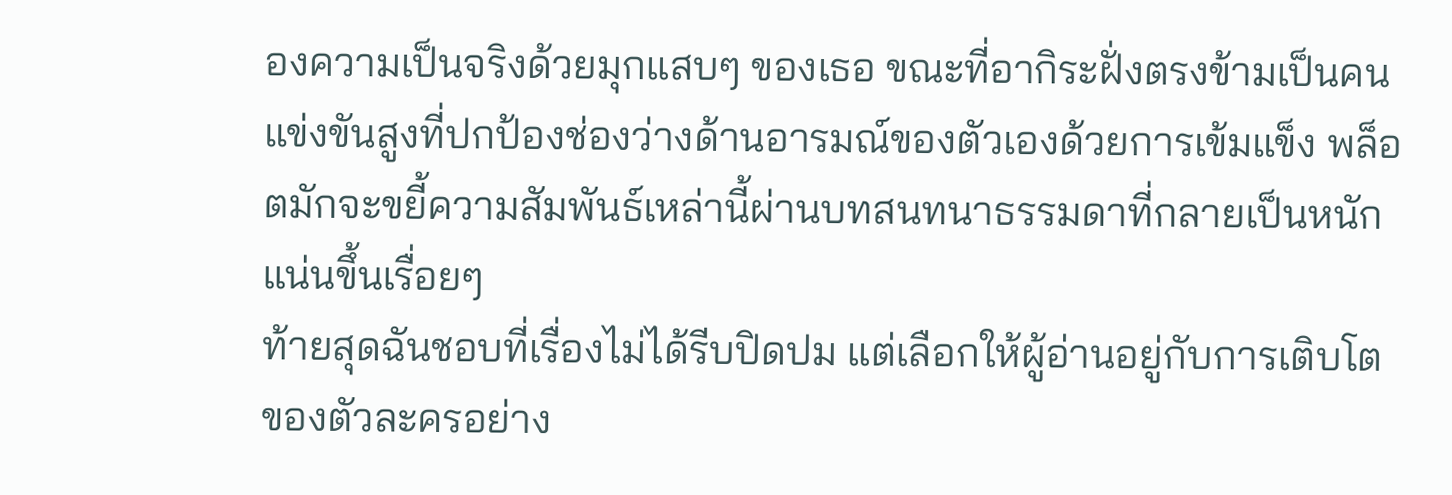องความเป็นจริงด้วยมุกแสบๆ ของเธอ ขณะที่อากิระฝั่งตรงข้ามเป็นคนแข่งขันสูงที่ปกป้องช่องว่างด้านอารมณ์ของตัวเองด้วยการเข้มแข็ง พล็อตมักจะขยี้ความสัมพันธ์เหล่านี้ผ่านบทสนทนาธรรมดาที่กลายเป็นหนักแน่นขึ้นเรื่อยๆ
ท้ายสุดฉันชอบที่เรื่องไม่ได้รีบปิดปม แต่เลือกให้ผู้อ่านอยู่กับการเติบโตของตัวละครอย่าง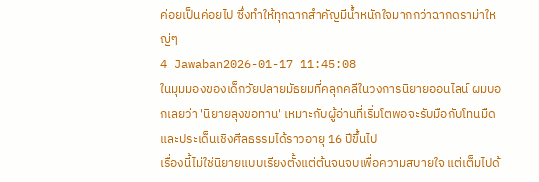ค่อยเป็นค่อยไป ซึ่งทำให้ทุกฉากสำคัญมีน้ำหนักใจมากกว่าฉากดราม่าใหญ่ๆ
4 Jawaban2026-01-17 11:45:08
ในมุมมองของเด็กวัยปลายมัธยมที่คลุกคลีในวงการนิยายออนไลน์ ผมบอกเลยว่า 'นิยายลุงขอทาน' เหมาะกับผู้อ่านที่เริ่มโตพอจะรับมือกับโทนมืดและประเด็นเชิงศีลธรรมได้ราวอายุ 16 ปีขึ้นไป
เรื่องนี้ไม่ใช่นิยายแบบเรียงตั้งแต่ต้นจนจบเพื่อความสบายใจ แต่เต็มไปด้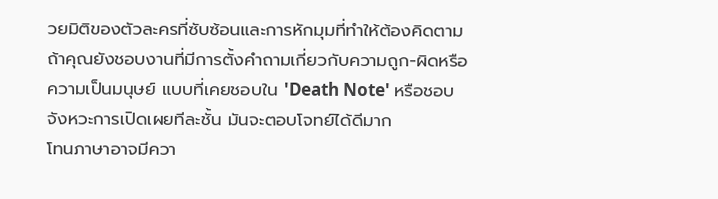วยมิติของตัวละครที่ซับซ้อนและการหักมุมที่ทำให้ต้องคิดตาม ถ้าคุณยังชอบงานที่มีการตั้งคำถามเกี่ยวกับความถูก-ผิดหรือความเป็นมนุษย์ แบบที่เคยชอบใน 'Death Note' หรือชอบจังหวะการเปิดเผยทีละชั้น มันจะตอบโจทย์ได้ดีมาก
โทนภาษาอาจมีควา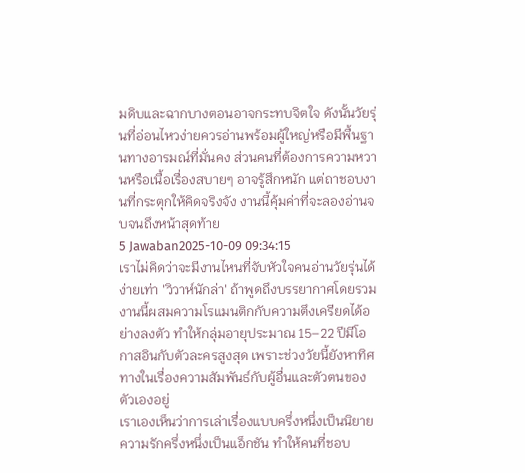มดิบและฉากบางตอนอาจกระทบจิตใจ ดังนั้นวัยรุ่นที่อ่อนไหวง่ายควรอ่านพร้อมผู้ใหญ่หรือมีพื้นฐานทางอารมณ์ที่มั่นคง ส่วนคนที่ต้องการความหวานหรือเนื้อเรื่องสบายๆ อาจรู้สึกหนัก แต่ถาชอบงานที่กระตุกให้คิดจริงจัง งานนี้คุ้มค่าที่จะลองอ่านจบจนถึงหน้าสุดท้าย
5 Jawaban2025-10-09 09:34:15
เราไม่คิดว่าจะมีงานไหนที่จับหัวใจคนอ่านวัยรุ่นได้ง่ายเท่า 'วิวาห์นักล่า' ถ้าพูดถึงบรรยากาศโดยรวม งานนี้ผสมความโรแมนติกกับความตึงเครียดได้อย่างลงตัว ทำให้กลุ่มอายุประมาณ 15–22 ปีมีโอกาสอินกับตัวละครสูงสุด เพราะช่วงวัยนี้ยังหาทิศทางในเรื่องความสัมพันธ์กับผู้อื่นและตัวตนของตัวเองอยู่
เราเองเห็นว่าการเล่าเรื่องแบบครึ่งหนึ่งเป็นนิยายความรักครึ่งหนึ่งเป็นแอ็กชัน ทำให้คนที่ชอบ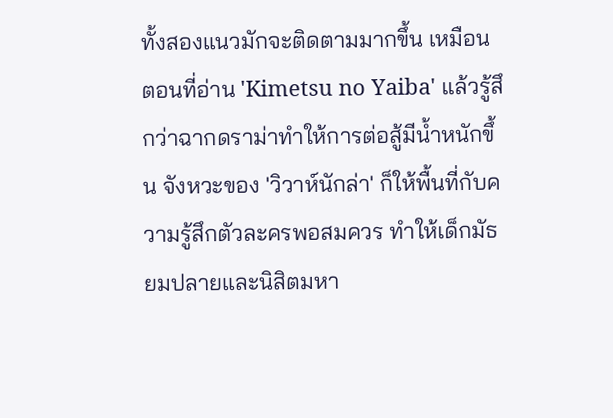ทั้งสองแนวมักจะติดตามมากขึ้น เหมือนตอนที่อ่าน 'Kimetsu no Yaiba' แล้วรู้สึกว่าฉากดราม่าทำให้การต่อสู้มีน้ำหนักขึ้น จังหวะของ 'วิวาห์นักล่า' ก็ให้พื้นที่กับความรู้สึกตัวละครพอสมควร ทำให้เด็กมัธยมปลายและนิสิตมหา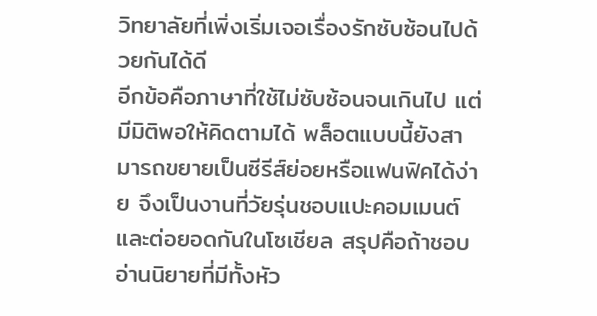วิทยาลัยที่เพิ่งเริ่มเจอเรื่องรักซับซ้อนไปด้วยกันได้ดี
อีกข้อคือภาษาที่ใช้ไม่ซับซ้อนจนเกินไป แต่มีมิติพอให้คิดตามได้ พล็อตแบบนี้ยังสามารถขยายเป็นซีรีส์ย่อยหรือแฟนฟิคได้ง่าย จึงเป็นงานที่วัยรุ่นชอบแปะคอมเมนต์และต่อยอดกันในโซเชียล สรุปคือถ้าชอบอ่านนิยายที่มีทั้งหัว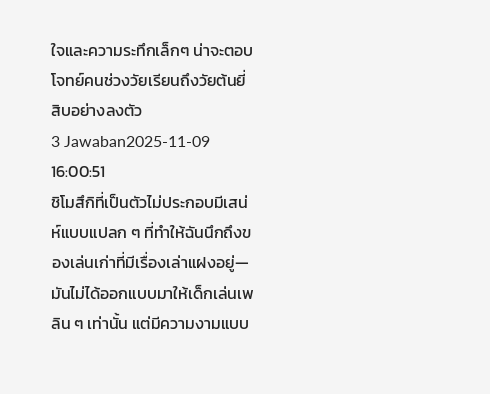ใจและความระทึกเล็กๆ น่าจะตอบโจทย์คนช่วงวัยเรียนถึงวัยต้นยี่สิบอย่างลงตัว
3 Jawaban2025-11-09 16:00:51
ชิโมสึกิที่เป็นตัวไม่ประกอบมีเสน่ห์แบบแปลก ๆ ที่ทำให้ฉันนึกถึงของเล่นเก่าที่มีเรื่องเล่าแฝงอยู่—มันไม่ได้ออกแบบมาให้เด็กเล่นเพลิน ๆ เท่านั้น แต่มีความงามแบบ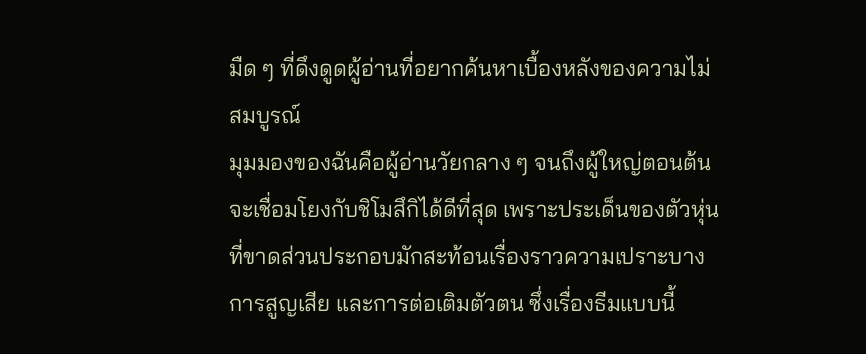มืด ๆ ที่ดึงดูดผู้อ่านที่อยากค้นหาเบื้องหลังของความไม่สมบูรณ์
มุมมองของฉันคือผู้อ่านวัยกลาง ๆ จนถึงผู้ใหญ่ตอนต้นจะเชื่อมโยงกับชิโมสึกิได้ดีที่สุด เพราะประเด็นของตัวหุ่นที่ขาดส่วนประกอบมักสะท้อนเรื่องราวความเปราะบาง การสูญเสีย และการต่อเติมตัวตน ซึ่งเรื่องธีมแบบนี้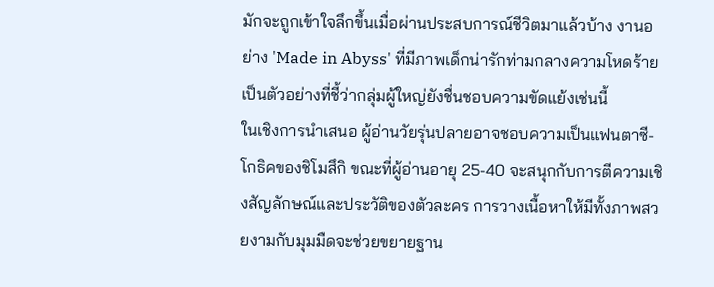มักจะถูกเข้าใจลึกขึ้นเมื่อผ่านประสบการณ์ชีวิตมาแล้วบ้าง งานอย่าง 'Made in Abyss' ที่มีภาพเด็กน่ารักท่ามกลางความโหดร้ายเป็นตัวอย่างที่ชี้ว่ากลุ่มผู้ใหญ่ยังชื่นชอบความขัดแย้งเช่นนี้
ในเชิงการนำเสนอ ผู้อ่านวัยรุ่นปลายอาจชอบความเป็นแฟนตาซี-โกธิคของชิโมสึกิ ขณะที่ผู้อ่านอายุ 25-40 จะสนุกกับการตีความเชิงสัญลักษณ์และประวัติของตัวละคร การวางเนื้อหาให้มีทั้งภาพสวยงามกับมุมมืดจะช่วยขยายฐาน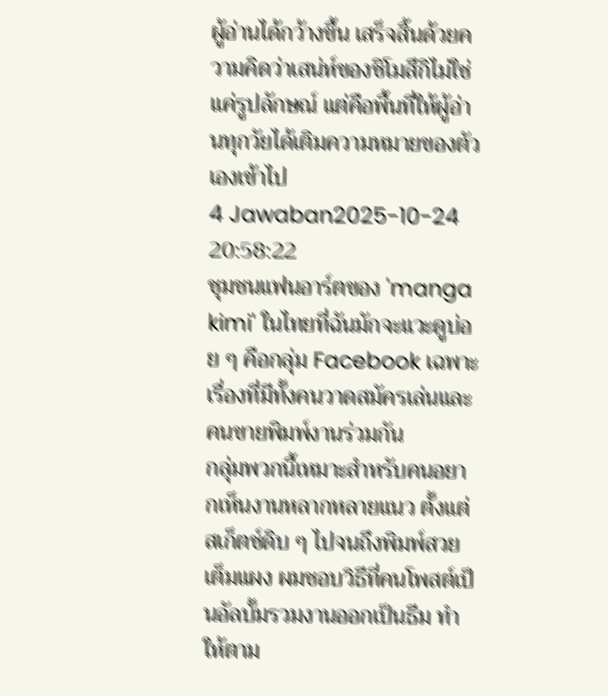ผู้อ่านได้กว้างขึ้น เสร็จสิ้นด้วยความคิดว่าเสน่ห์ของชิโมสึกิไม่ใช่แค่รูปลักษณ์ แต่คือพื้นที่ให้ผู้อ่านทุกวัยได้เติมความหมายของตัวเองเข้าไป
4 Jawaban2025-10-24 20:58:22
ชุมชนแฟนอาร์ตของ 'manga kimi' ในไทยที่ฉันมักจะแวะดูบ่อย ๆ คือกลุ่ม Facebook เฉพาะเรื่องที่มีทั้งคนวาดสมัครเล่นและคนขายพิมพ์งานร่วมกัน
กลุ่มพวกนี้เหมาะสำหรับคนอยากเห็นงานหลากหลายแนว ตั้งแต่สเก็ตช์ดิบ ๆ ไปจนถึงพิมพ์สวยเต็มแผง ผมชอบวิธีที่คนโพสต์เป็นอัลบั้มรวมงานออกเป็นธีม ทำให้ตาม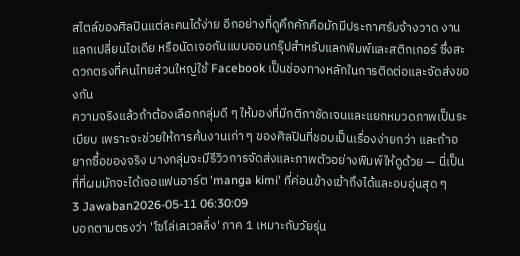สไตล์ของศิลปินแต่ละคนได้ง่าย อีกอย่างที่ดูคึกคักคือมักมีประกาศรับจ้างวาด งานแลกเปลี่ยนไอเดีย หรือนัดเจอกันแบบออนกรุ๊ปสำหรับแลกพิมพ์และสติกเกอร์ ซึ่งสะดวกตรงที่คนไทยส่วนใหญ่ใช้ Facebook เป็นช่องทางหลักในการติดต่อและจัดส่งของกัน
ความจริงแล้วถ้าต้องเลือกกลุ่มดี ๆ ให้มองที่มีกติกาชัดเจนและแยกหมวดภาพเป็นระเบียบ เพราะจะช่วยให้การค้นงานเก่า ๆ ของศิลปินที่ชอบเป็นเรื่องง่ายกว่า และถ้าอยากซื้อของจริง บางกลุ่มจะมีรีวิวการจัดส่งและภาพตัวอย่างพิมพ์ให้ดูด้วย — นี่เป็นที่ที่ผมมักจะได้เจอแฟนอาร์ต 'manga kimi' ที่ค่อนข้างเข้าถึงได้และอบอุ่นสุด ๆ
3 Jawaban2026-05-11 06:30:09
บอกตามตรงว่า 'โซโล่เลเวลลิ่ง' ภาค 1 เหมาะกับวัยรุ่น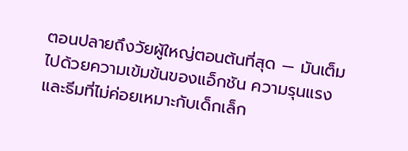ตอนปลายถึงวัยผู้ใหญ่ตอนต้นที่สุด — มันเต็มไปด้วยความเข้มข้นของแอ็กชัน ความรุนแรง และธีมที่ไม่ค่อยเหมาะกับเด็กเล็ก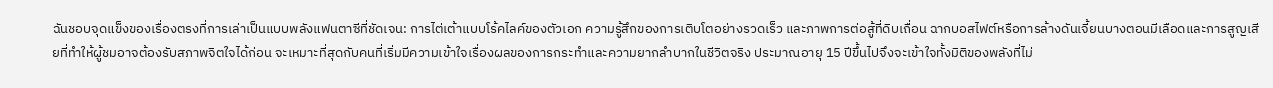ฉันชอบจุดแข็งของเรื่องตรงที่การเล่าเป็นแบบพลังแฟนตาซีที่ชัดเจน: การไต่เต้าแบบโร้คไลค์ของตัวเอก ความรู้สึกของการเติบโตอย่างรวดเร็ว และภาพการต่อสู้ที่ดิบเถื่อน ฉากบอสไฟต์หรือการล้างดันเจี้ยนบางตอนมีเลือดและการสูญเสียที่ทำให้ผู้ชมอาจต้องรับสภาพจิตใจได้ก่อน จะเหมาะที่สุดกับคนที่เริ่มมีความเข้าใจเรื่องผลของการกระทำและความยากลำบากในชีวิตจริง ประมาณอายุ 15 ปีขึ้นไปจึงจะเข้าใจทั้งมิติของพลังที่ไม่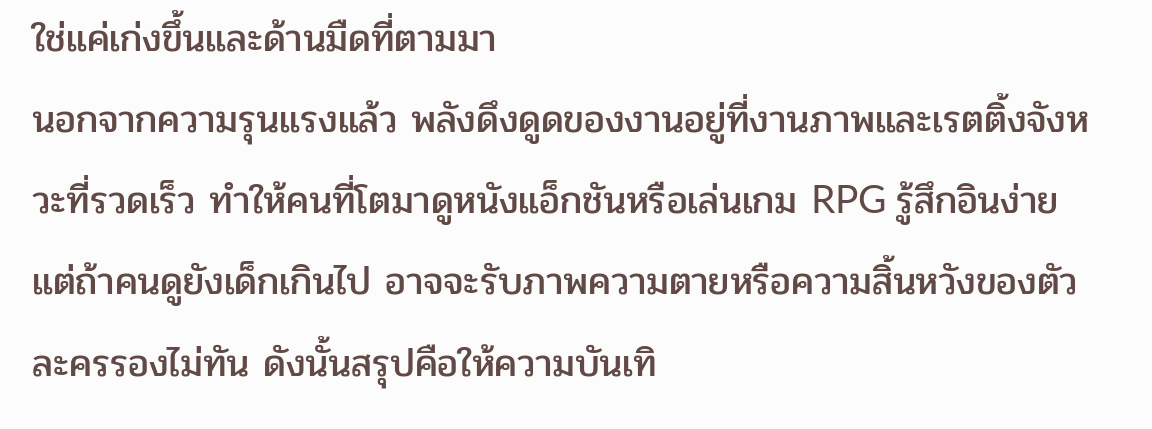ใช่แค่เก่งขึ้นและด้านมืดที่ตามมา
นอกจากความรุนแรงแล้ว พลังดึงดูดของงานอยู่ที่งานภาพและเรตติ้งจังหวะที่รวดเร็ว ทำให้คนที่โตมาดูหนังแอ็กชันหรือเล่นเกม RPG รู้สึกอินง่าย แต่ถ้าคนดูยังเด็กเกินไป อาจจะรับภาพความตายหรือความสิ้นหวังของตัวละครรองไม่ทัน ดังนั้นสรุปคือให้ความบันเทิ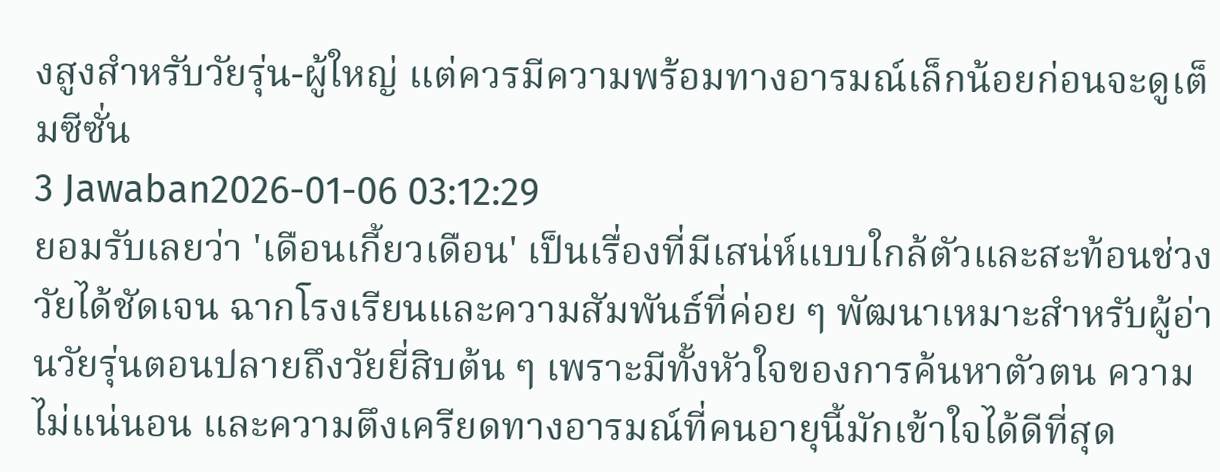งสูงสำหรับวัยรุ่น-ผู้ใหญ่ แต่ควรมีความพร้อมทางอารมณ์เล็กน้อยก่อนจะดูเต็มซีซั่น
3 Jawaban2026-01-06 03:12:29
ยอมรับเลยว่า 'เดือนเกี้ยวเดือน' เป็นเรื่องที่มีเสน่ห์แบบใกล้ตัวและสะท้อนช่วงวัยได้ชัดเจน ฉากโรงเรียนและความสัมพันธ์ที่ค่อย ๆ พัฒนาเหมาะสำหรับผู้อ่านวัยรุ่นตอนปลายถึงวัยยี่สิบต้น ๆ เพราะมีทั้งหัวใจของการค้นหาตัวตน ความไม่แน่นอน และความตึงเครียดทางอารมณ์ที่คนอายุนี้มักเข้าใจได้ดีที่สุด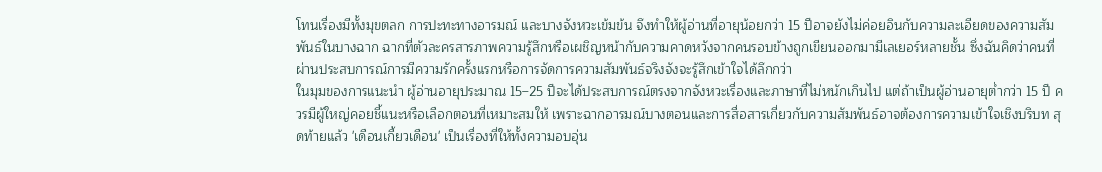โทนเรื่องมีทั้งมุขตลก การปะทะทางอารมณ์ และบางจังหวะเข้มข้น จึงทำให้ผู้อ่านที่อายุน้อยกว่า 15 ปีอาจยังไม่ค่อยอินกับความละเอียดของความสัมพันธ์ในบางฉาก ฉากที่ตัวละครสารภาพความรู้สึกหรือเผชิญหน้ากับความคาดหวังจากคนรอบข้างถูกเขียนออกมามีเลเยอร์หลายชั้น ซึ่งฉันคิดว่าคนที่ผ่านประสบการณ์การมีความรักครั้งแรกหรือการจัดการความสัมพันธ์จริงจังจะรู้สึกเข้าใจได้ลึกกว่า
ในมุมของการแนะนำ ผู้อ่านอายุประมาณ 15–25 ปีจะได้ประสบการณ์ตรงจากจังหวะเรื่องและภาษาที่ไม่หนักเกินไป แต่ถ้าเป็นผู้อ่านอายุต่ำกว่า 15 ปี ควรมีผู้ใหญ่คอยชี้แนะหรือเลือกตอนที่เหมาะสมให้ เพราะฉากอารมณ์บางตอนและการสื่อสารเกี่ยวกับความสัมพันธ์อาจต้องการความเข้าใจเชิงบริบท สุดท้ายแล้ว 'เดือนเกี้ยวเดือน' เป็นเรื่องที่ให้ทั้งความอบอุ่น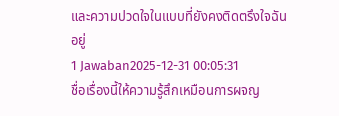และความปวดใจในแบบที่ยังคงติดตรึงใจฉันอยู่
1 Jawaban2025-12-31 00:05:31
ชื่อเรื่องนี้ให้ความรู้สึกเหมือนการผจญ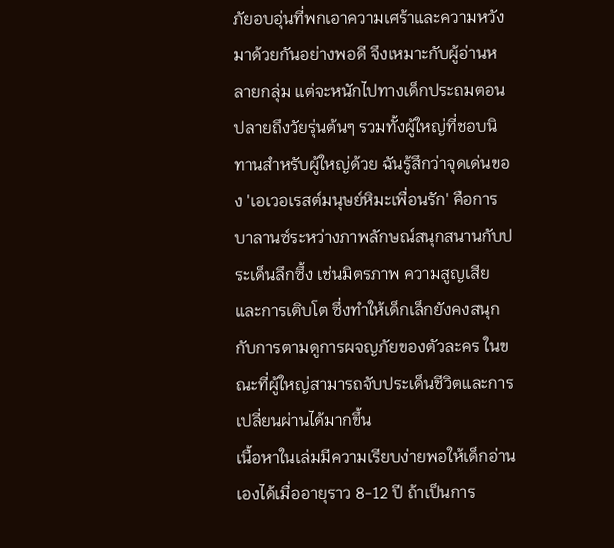ภัยอบอุ่นที่พกเอาความเศร้าและความหวังมาด้วยกันอย่างพอดี จึงเหมาะกับผู้อ่านหลายกลุ่ม แต่จะหนักไปทางเด็กประถมตอนปลายถึงวัยรุ่นต้นๆ รวมทั้งผู้ใหญ่ที่ชอบนิทานสำหรับผู้ใหญ่ด้วย ฉันรู้สึกว่าจุดเด่นของ 'เอเวอเรสต์มนุษย์หิมะเพื่อนรัก' คือการบาลานซ์ระหว่างภาพลักษณ์สนุกสนานกับประเด็นลึกซึ้ง เช่นมิตรภาพ ความสูญเสีย และการเติบโต ซึ่งทำให้เด็กเล็กยังคงสนุกกับการตามดูการผจญภัยของตัวละคร ในขณะที่ผู้ใหญ่สามารถจับประเด็นชีวิตและการเปลี่ยนผ่านได้มากขึ้น
เนื้อหาในเล่มมีความเรียบง่ายพอให้เด็กอ่านเองได้เมื่ออายุราว 8-12 ปี ถ้าเป็นการ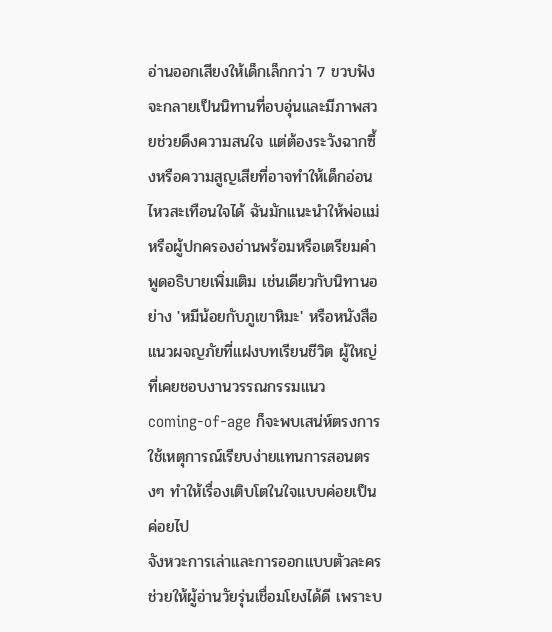อ่านออกเสียงให้เด็กเล็กกว่า 7 ขวบฟัง จะกลายเป็นนิทานที่อบอุ่นและมีภาพสวยช่วยดึงความสนใจ แต่ต้องระวังฉากซึ้งหรือความสูญเสียที่อาจทำให้เด็กอ่อนไหวสะเทือนใจได้ ฉันมักแนะนำให้พ่อแม่หรือผู้ปกครองอ่านพร้อมหรือเตรียมคำพูดอธิบายเพิ่มเติม เช่นเดียวกับนิทานอย่าง 'หมีน้อยกับภูเขาหิมะ' หรือหนังสือแนวผจญภัยที่แฝงบทเรียนชีวิต ผู้ใหญ่ที่เคยชอบงานวรรณกรรมแนว coming-of-age ก็จะพบเสน่ห์ตรงการใช้เหตุการณ์เรียบง่ายแทนการสอนตรงๆ ทำให้เรื่องเติบโตในใจแบบค่อยเป็นค่อยไป
จังหวะการเล่าและการออกแบบตัวละครช่วยให้ผู้อ่านวัยรุ่นเชื่อมโยงได้ดี เพราะบ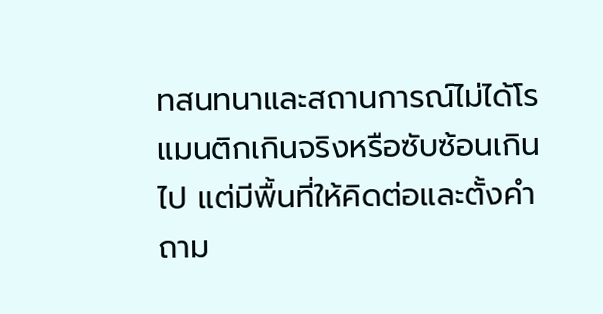ทสนทนาและสถานการณ์ไม่ได้โรแมนติกเกินจริงหรือซับซ้อนเกินไป แต่มีพื้นที่ให้คิดต่อและตั้งคำถาม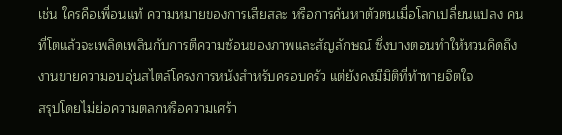เช่น ใครคือเพื่อนแท้ ความหมายของการเสียสละ หรือการค้นหาตัวตนเมื่อโลกเปลี่ยนแปลง คนที่โตแล้วจะเพลิดเพลินกับการตีความซ้อนของภาพและสัญลักษณ์ ซึ่งบางตอนทำให้หวนคิดถึงงานขายความอบอุ่นสไตล์โครงการหนังสำหรับครอบครัว แต่ยังคงมีมิติที่ท้าทายจิตใจ
สรุปโดยไม่ย่อความตลกหรือความเศร้า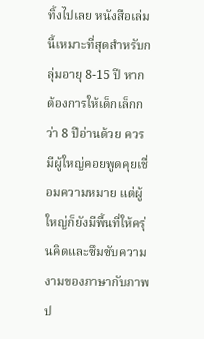ทิ้งไปเลย หนังสือเล่มนี้เหมาะที่สุดสำหรับกลุ่มอายุ 8-15 ปี หากต้องการให้เด็กเล็กกว่า 8 ปีอ่านด้วย ควรมีผู้ใหญ่คอยพูดคุยเชื่อมความหมาย แต่ผู้ใหญ่ก็ยังมีพื้นที่ให้ครุ่นคิดและซึมซับความงามของภาษากับภาพป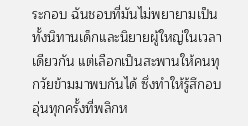ระกอบ ฉันชอบที่มันไม่พยายามเป็นทั้งนิทานเด็กและนิยายผู้ใหญ่ในเวลาเดียวกัน แต่เลือกเป็นสะพานให้คนทุกวัยข้ามมาพบกันได้ ซึ่งทำให้รู้สึกอบอุ่นทุกครั้งที่พลิกห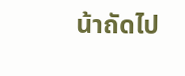น้าถัดไป